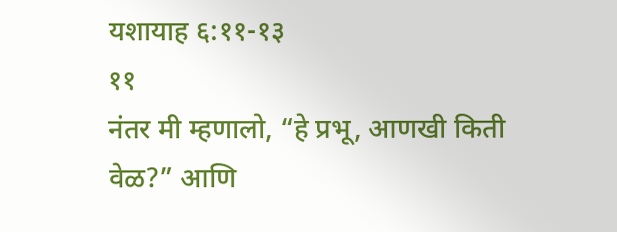यशायाह ६:११-१३
११
नंतर मी म्हणालो, “हे प्रभू, आणखी किती वेळ?” आणि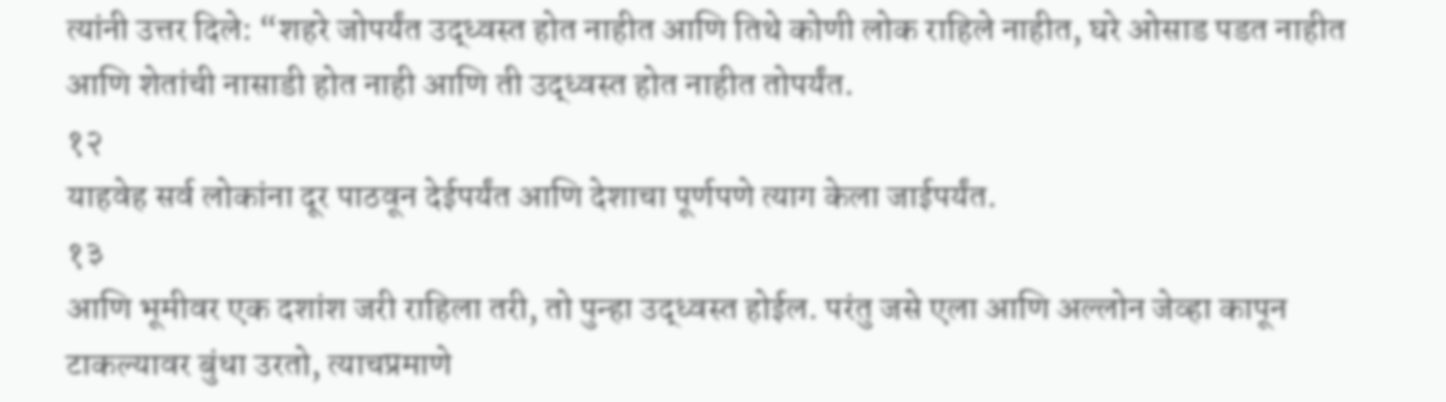त्यांनी उत्तर दिले: “शहरे जोपर्यंत उद्ध्वस्त होत नाहीत आणि तिथे कोणी लोक राहिले नाहीत, घरे ओसाड पडत नाहीत आणि शेतांची नासाडी होत नाही आणि ती उद्ध्वस्त होत नाहीत तोपर्यंत.
१२
याहवेह सर्व लोकांना दूर पाठवून देईपर्यंत आणि देशाचा पूर्णपणे त्याग केला जाईपर्यंत.
१३
आणि भूमीवर एक दशांश जरी राहिला तरी, तो पुन्हा उद्ध्वस्त होईल. परंतु जसे एला आणि अल्लोन जेव्हा कापून टाकल्यावर बुंधा उरतो, त्याचप्रमाणे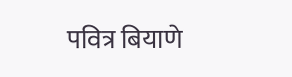पवित्र बियाणे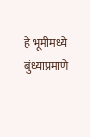हे भूमीमध्ये बुंध्याप्रमाणे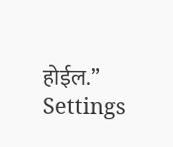होईल.”
Settings